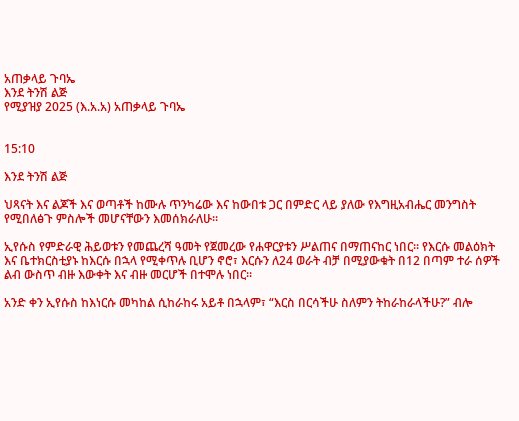አጠቃላይ ጉባኤ
እንደ ትንሽ ልጅ
የሚያዝያ 2025 (እ.አ.አ) አጠቃላይ ጉባኤ


15:10

እንደ ትንሽ ልጅ

ህጻናት እና ልጆች እና ወጣቶች ከሙሉ ጥንካሬው እና ከውበቱ ጋር በምድር ላይ ያለው የእግዚአብሔር መንግስት የሚበለፅጉ ምስሎች መሆናቸውን እመሰክራለሁ።

ኢየሱስ የምድራዊ ሕይወቱን የመጨረሻ ዓመት የጀመረው የሐዋርያቱን ሥልጠና በማጠናከር ነበር። የእርሱ መልዕክት እና ቤተክርስቲያኑ ከእርሱ በኋላ የሚቀጥሉ ቢሆን ኖሮ፣ እርሱን ለ24 ወራት ብቻ በሚያውቁት በ12 በጣም ተራ ሰዎች ልብ ውስጥ ብዙ እውቀት እና ብዙ መርሆች በተሞሉ ነበር።

አንድ ቀን ኢየሱስ ከእነርሱ መካከል ሲከራከሩ አይቶ በኋላም፣ “እርስ በርሳችሁ ስለምን ትከራከራላችሁ?” ብሎ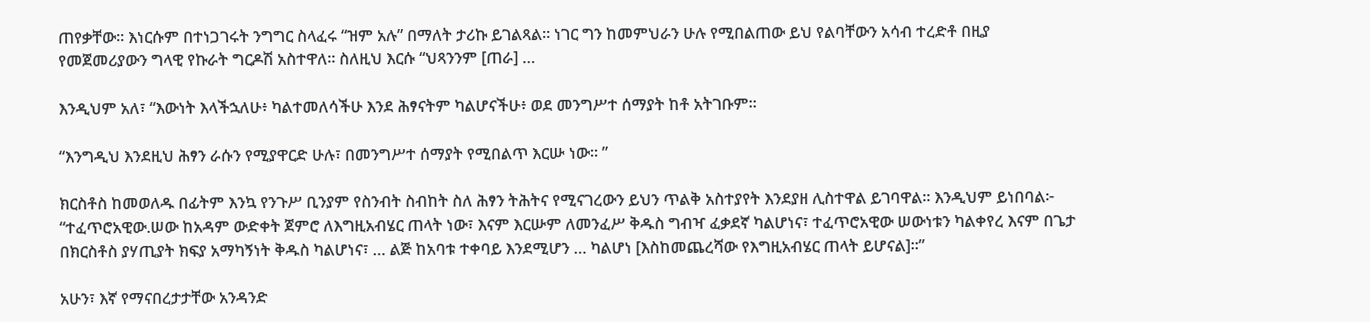ጠየቃቸው። እነርሱም በተነጋገሩት ንግግር ስላፈሩ “ዝም አሉ” በማለት ታሪኩ ይገልጻል። ነገር ግን ከመምህራን ሁሉ የሚበልጠው ይህ የልባቸውን አሳብ ተረድቶ በዚያ የመጀመሪያውን ግላዊ የኩራት ግርዶሽ አስተዋለ። ስለዚህ እርሱ “ህጻንንም [ጠራ] …

እንዲህም አለ፣ “እውነት እላችኋለሁ፥ ካልተመለሳችሁ እንደ ሕፃናትም ካልሆናችሁ፥ ወደ መንግሥተ ሰማያት ከቶ አትገቡም።

“እንግዲህ እንደዚህ ሕፃን ራሱን የሚያዋርድ ሁሉ፣ በመንግሥተ ሰማያት የሚበልጥ እርሡ ነው። ”

ክርስቶስ ከመወለዱ በፊትም እንኳ የንጉሥ ቢንያም የስንብት ስብከት ስለ ሕፃን ትሕትና የሚናገረውን ይህን ጥልቅ አስተያየት እንደያዘ ሊስተዋል ይገባዋል። እንዲህም ይነበባል፦ “ተፈጥሮአዊው.ሠው ከአዳም ውድቀት ጀምሮ ለእግዚአብሄር ጠላት ነው፣ እናም እርሡም ለመንፈሥ ቅዱስ ግብዣ ፈቃደኛ ካልሆነና፣ ተፈጥሮአዊው ሠውነቱን ካልቀየረ እናም በጌታ በክርስቶስ ያሃጢያት ክፍያ አማካኝነት ቅዱስ ካልሆነና፣ … ልጅ ከአባቱ ተቀባይ እንደሚሆን … ካልሆነ [እስከመጨረሻው የእግዚአብሄር ጠላት ይሆናል]።”

አሁን፣ እኛ የማናበረታታቸው አንዳንድ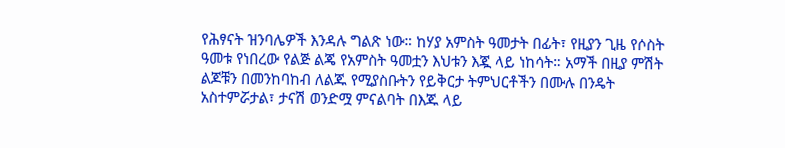የሕፃናት ዝንባሌዎች እንዳሉ ግልጽ ነው። ከሃያ አምስት ዓመታት በፊት፣ የዚያን ጊዜ የሶስት ዓመቱ የነበረው የልጅ ልጄ የአምስት ዓመቷን እህቱን እጇ ላይ ነከሳት። አማች በዚያ ምሽት ልጆቹን በመንከባከብ ለልጁ የሚያስቡትን የይቅርታ ትምህርቶችን በሙሉ በንዴት አስተምሯታል፣ ታናሽ ወንድሟ ምናልባት በእጁ ላይ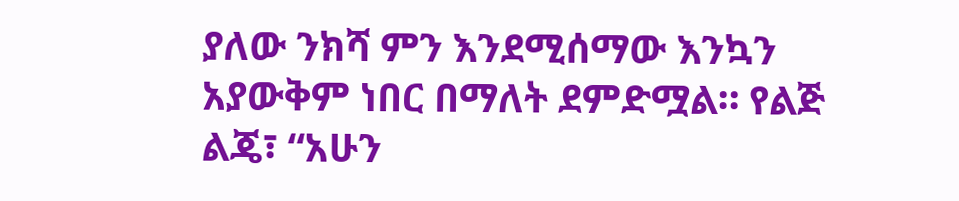ያለው ንክሻ ምን እንደሚሰማው እንኳን አያውቅም ነበር በማለት ደምድሟል። የልጅ ልጄ፣ “አሁን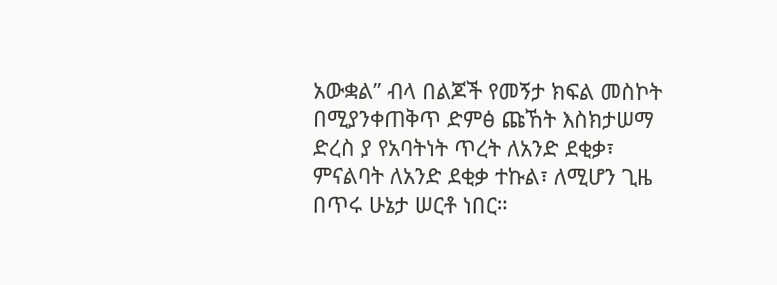አውቋል” ብላ በልጆች የመኝታ ክፍል መስኮት በሚያንቀጠቅጥ ድምፅ ጩኸት እስክታሠማ ድረስ ያ የአባትነት ጥረት ለአንድ ደቂቃ፣ ምናልባት ለአንድ ደቂቃ ተኩል፣ ለሚሆን ጊዜ በጥሩ ሁኔታ ሠርቶ ነበር።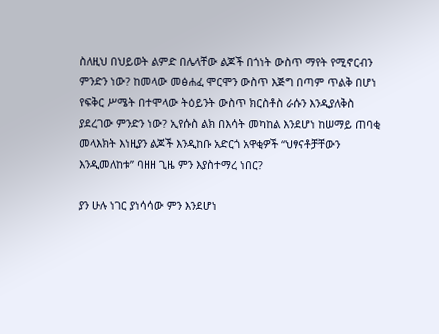ስለዚህ በህይወት ልምድ በሌላቸው ልጆች በጎነት ውስጥ ማየት የሚኖርብን ምንድን ነው? ከመላው መፅሐፈ ሞርሞን ውስጥ እጅግ በጣም ጥልቅ በሆነ የፍቅር ሥሜት በተሞላው ትዕይንት ውስጥ ክርስቶስ ራሱን እንዲያለቅስ ያደረገው ምንድን ነው? ኢየሱስ ልክ በእሳት መካከል እንደሆነ ከሠማይ ጠባቂ መላእክት እነዚያን ልጆች እንዲከቡ አድርጎ አዋቂዎች “ህፃናቶቻቸውን እንዲመለከቱ” ባዘዘ ጊዜ ምን እያስተማረ ነበር?

ያን ሁሉ ነገር ያነሳሳው ምን እንደሆነ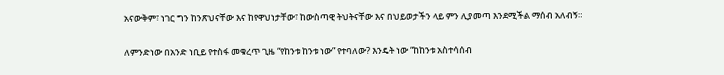አናውቅም፣ ነገር ግን ከንጽህናቸው እና ከየዋህነታቸው፣ ከውስጣዊ ትህትናቸው እና በህይወታችን ላይ ምን ሊያመጣ እንደሚችል ማሰብ አለብኝ።

ለምንድነው በአንድ ነቢይ የተስፋ መቁረጥ ጊዜ “የከንቱ ከንቱ ነው” የተባለው? እንዴት ነው “ከከንቱ አስተሳሰብ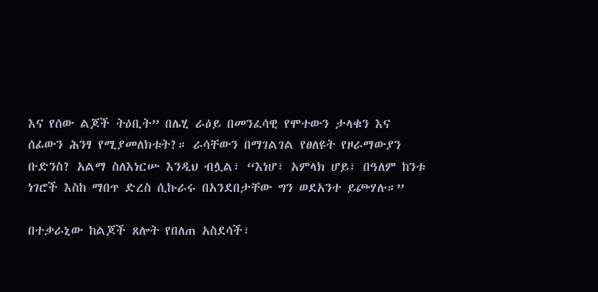እና የሰው ልጆች ትዕቢት” በሌሂ ራዕይ በመንፈሳዊ የሞተውን ታላቁን እና ሰፊውን ሕንፃ የሚያመለክቱት?። ራሳቸውን በማገልገል የፀለዩት የዞራማውያን ቡድንስ? አልማ ስለእነርሡ እንዲህ ብሏል፣ “እነሆ፣ አምላክ ሆይ፣ በዓለም ከንቱ ነገሮች እስከ ማበጥ ድረስ ሲኩራሩ በአንደበታቸው ግን ወደአንተ ይጮሃሉ።”

በተቃራኒው ከልጆች ጸሎት የበለጠ አስደሳች፣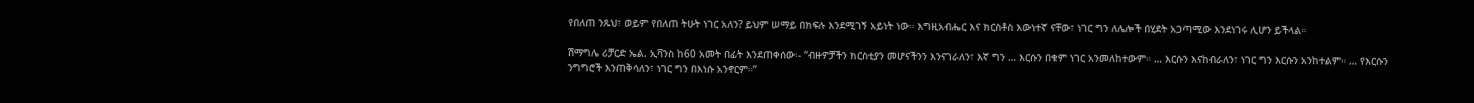የበለጠ ንጹህ፣ ወይም የበለጠ ትሁት ነገር አለን? ይህም ሠማይ በክፍሉ እንደሚገኝ አይነት ነው። እግዚአብሔር እና ክርስቶስ እውነተኛ ናቸው፣ ነገር ግን ለሌሎች በሂደት አጋጣሚው እንደነገሩ ሊሆን ይችላል።

ሽማግሌ ሪቻርድ ኤል. ኢቫንስ ከ60 አመት በፊት እንደጠቀሰው፡- “ብዙዎቻችን ክርስቲያን መሆናችንን እንናገራለን፣ እኛ ግን … እርሱን በቁም ነገር አንመለከተውም። … እርሱን እናከብራለን፣ ነገር ግን እርሱን አንከተልም። … የእርሱን ንግግሮች እንጠቅሳለን፣ ነገር ግን በእነሱ አንኖርም።’’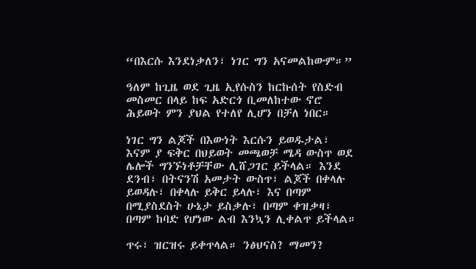“በእርሱ እንደነቃለን፣ ነገር ግን አናመልከውም።”

ዓለም ከጊዜ ወደ ጊዜ ኢየሱስን ከርኩሰት የስድብ መስመር በላይ ከፍ አድርጎ ቢመለከተው ኖሮ ሕይወት ምን ያህል የተለየ ሊሆን በቻለ ነበር።

ነገር ግን ልጆች በእውነት እርሱን ይወዱታል፣ እናም ያ ፍቅር በህይወት መጫወቻ ሜዳ ውስጥ ወደ ሌሎች ግንኙነቶቻቸው ሊሸጋገር ይችላል። እንደ ደንብ፣ በትናንሽ አመታት ውስጥ፣ ልጆች በቀላሉ ይወዳሉ፣ በቀላሉ ይቅር ይላሉ፣ እና በጣም በሚያስደስት ሁኔታ ይስቃሉ፣ በጣም ቀዝቃዛ፣ በጣም ከባድ የሆነው ልብ እንኳን ሊቀልጥ ይችላል።

ጥሩ፣ ዝርዝሩ ይቀጥላል። ንፅህናስ? ማመን?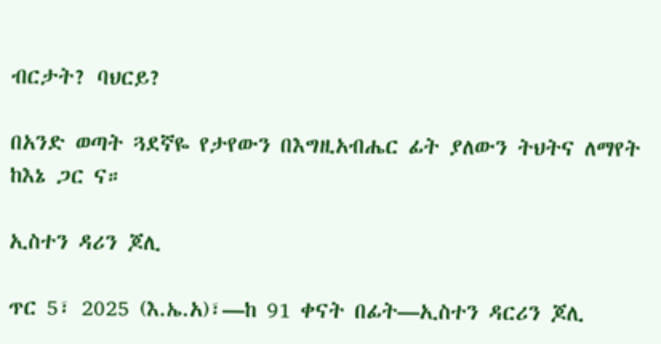ብርታት? ባህርይ?

በአንድ ወጣት ጓደኛዬ የታየውን በእግዚአብሔር ፊት ያለውን ትህትና ለማየት ከእኔ ጋር ና።

ኢስተን ዳሪን ጆሊ

ጥር 5፣ 2025 (እ.ኤ.አ)፣—ከ 91 ቀናት በፊት—ኢስተን ዳርሪን ጆሊ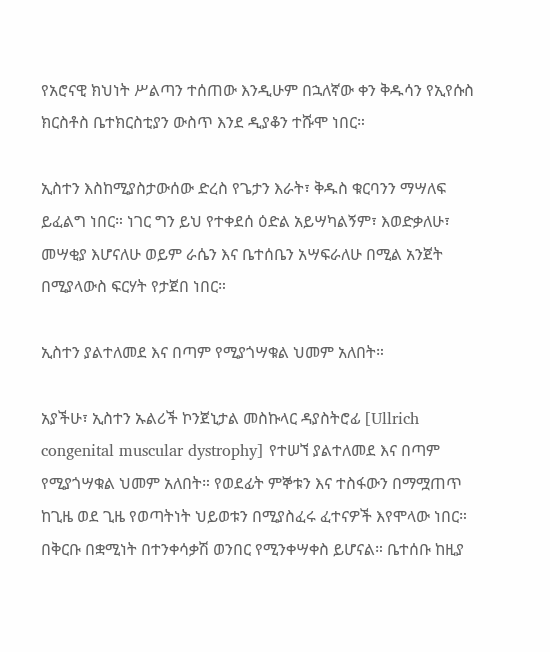የአሮናዊ ክህነት ሥልጣን ተሰጠው እንዲሁም በኋለኛው ቀን ቅዱሳን የኢየሱስ ክርስቶስ ቤተክርስቲያን ውስጥ እንደ ዲያቆን ተሹሞ ነበር።

ኢስተን እስከሚያስታውሰው ድረስ የጌታን እራት፣ ቅዱስ ቁርባንን ማሣለፍ ይፈልግ ነበር። ነገር ግን ይህ የተቀደሰ ዕድል አይሣካልኝም፣ እወድቃለሁ፣ መሣቂያ እሆናለሁ ወይም ራሴን እና ቤተሰቤን አሣፍራለሁ በሚል አንጀት በሚያላውስ ፍርሃት የታጀበ ነበር።

ኢስተን ያልተለመደ እና በጣም የሚያጎሣቁል ህመም አለበት።

አያችሁ፣ ኢስተን ኡልሪች ኮንጀኒታል መስኩላር ዳያስትሮፊ [Ullrich congenital muscular dystrophy] የተሠኘ ያልተለመደ እና በጣም የሚያጎሣቁል ህመም አለበት። የወደፊት ምኞቱን እና ተስፋውን በማሟጠጥ ከጊዜ ወደ ጊዜ የወጣትነት ህይወቱን በሚያስፈሩ ፈተናዎች እየሞላው ነበር። በቅርቡ በቋሚነት በተንቀሳቃሽ ወንበር የሚንቀሣቀስ ይሆናል። ቤተሰቡ ከዚያ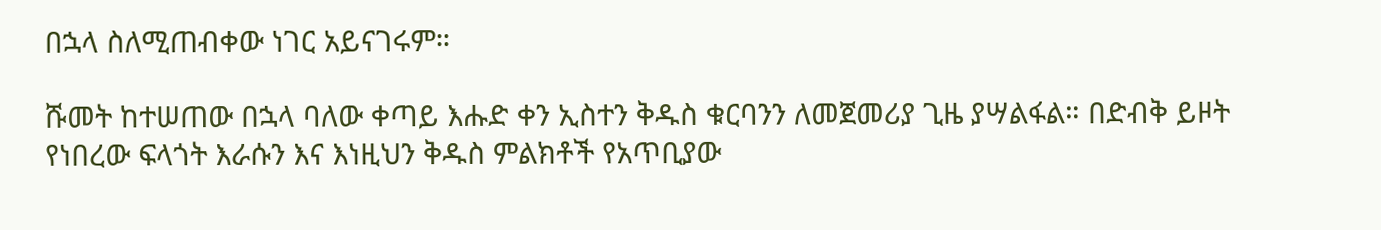በኋላ ስለሚጠብቀው ነገር አይናገሩም።

ሹመት ከተሠጠው በኋላ ባለው ቀጣይ እሑድ ቀን ኢስተን ቅዱስ ቁርባንን ለመጀመሪያ ጊዜ ያሣልፋል። በድብቅ ይዞት የነበረው ፍላጎት እራሱን እና እነዚህን ቅዱስ ምልክቶች የአጥቢያው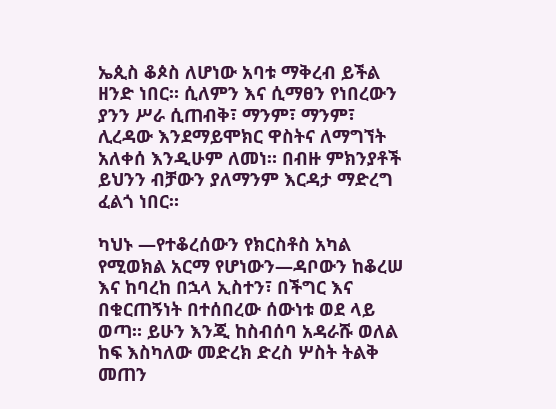ኤጲስ ቆጶስ ለሆነው አባቱ ማቅረብ ይችል ዘንድ ነበር። ሲለምን እና ሲማፀን የነበረውን ያንን ሥራ ሲጠብቅ፣ ማንም፣ ማንም፣ ሊረዳው እንደማይሞክር ዋስትና ለማግኘት አለቀሰ እንዲሁም ለመነ። በብዙ ምክንያቶች ይህንን ብቻውን ያለማንም እርዳታ ማድረግ ፈልጎ ነበር።

ካህኑ —የተቆረሰውን የክርስቶስ አካል የሚወክል አርማ የሆነውን—ዳቦውን ከቆረሠ እና ከባረከ በኋላ ኢስተን፣ በችግር እና በቁርጠኝነት በተሰበረው ሰውነቱ ወደ ላይ ወጣ። ይሁን እንጂ ከስብሰባ አዳራሹ ወለል ከፍ እስካለው መድረክ ድረስ ሦስት ትልቅ መጠን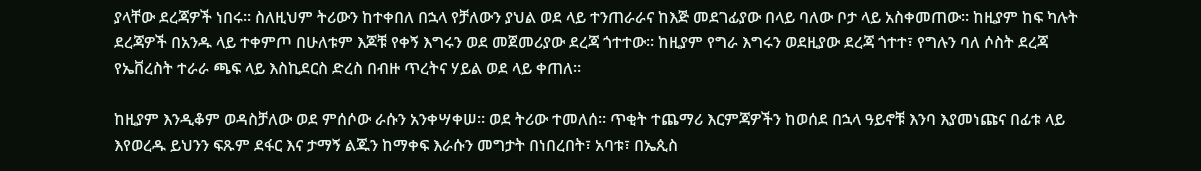ያላቸው ደረጃዎች ነበሩ። ስለዚህም ትሪውን ከተቀበለ በኋላ የቻለውን ያህል ወደ ላይ ተንጠራራና ከእጅ መደገፊያው በላይ ባለው ቦታ ላይ አስቀመጠው። ከዚያም ከፍ ካሉት ደረጃዎች በአንዱ ላይ ተቀምጦ በሁለቱም እጆቹ የቀኝ እግሩን ወደ መጀመሪያው ደረጃ ጎተተው። ከዚያም የግራ እግሩን ወደዚያው ደረጃ ጎተተ፣ የግሉን ባለ ሶስት ደረጃ የኤቨረስት ተራራ ጫፍ ላይ እስኪደርስ ድረስ በብዙ ጥረትና ሃይል ወደ ላይ ቀጠለ።

ከዚያም እንዲቆም ወዳስቻለው ወደ ምሰሶው ራሱን አንቀሣቀሠ። ወደ ትሪው ተመለሰ። ጥቂት ተጨማሪ እርምጃዎችን ከወሰደ በኋላ ዓይኖቹ እንባ እያመነጩና በፊቱ ላይ እየወረዱ ይህንን ፍጹም ደፋር እና ታማኝ ልጁን ከማቀፍ እራሱን መግታት በነበረበት፣ አባቱ፣ በኤጲስ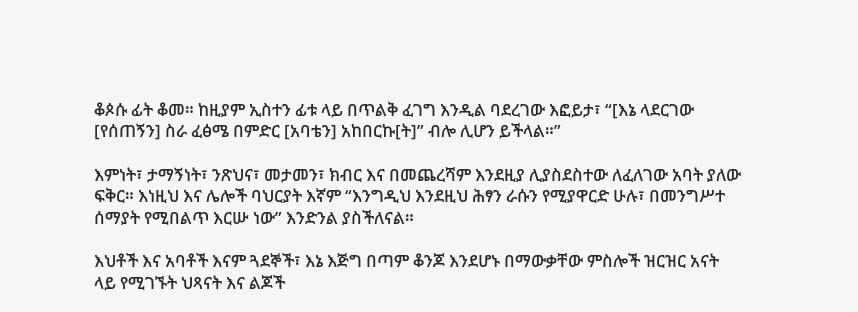ቆጶሱ ፊት ቆመ። ከዚያም ኢስተን ፊቱ ላይ በጥልቅ ፈገግ እንዲል ባደረገው እፎይታ፣ “[እኔ ላደርገው [የሰጠኝን] ስራ ፈፅሜ በምድር [አባቴን] አከበርኩ[ት]” ብሎ ሊሆን ይችላል።”

እምነት፣ ታማኝነት፣ ንጽህና፣ መታመን፣ ክብር እና በመጨረሻም እንደዚያ ሊያስደስተው ለፈለገው አባት ያለው ፍቅር። እነዚህ እና ሌሎች ባህርያት እኛም “እንግዲህ እንደዚህ ሕፃን ራሱን የሚያዋርድ ሁሉ፣ በመንግሥተ ሰማያት የሚበልጥ እርሡ ነው” እንድንል ያስችለናል።

እህቶች እና አባቶች እናም ጓደኞች፣ እኔ እጅግ በጣም ቆንጆ እንደሆኑ በማውቃቸው ምስሎች ዝርዝር አናት ላይ የሚገኙት ህጻናት እና ልጆች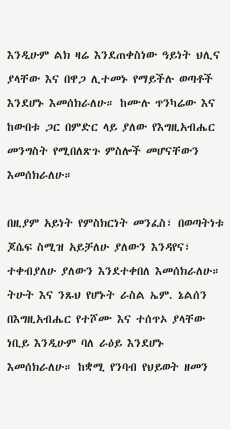እንዲሁም ልክ ዛሬ እንደጠቀስነው ዓይነት ህሊና ያላቸው እና በዋጋ ሊተመኑ የማይችሉ ወጣቶች እንደሆኑ እመሰክራለሁ። ከሙሉ ጥንካሬው እና ከውበቱ ጋር በምድር ላይ ያለው የእግዚአብሔር መንግስት የሚበለጽጉ ምስሎች መሆናቸውን እመሰክራለሁ።

በዚያም አይነት የምስክርነት መንፈስ፣ በወጣትነቱ ጆሴፍ ስሚዝ አይቻለሁ ያለውን እንዳየና፣ ተቀብያለሁ ያለውን እንደተቀበለ እመሰክራለሁ። ትሁት እና ንጹህ የሆኑት ራስል ኤም. ኔልሰን በእግዚአብሔር የተሾሙ እና ተሰጥኦ ያላቸው ነቢይ እንዲሁም ባለ ራዕይ እንደሆኑ እመሰክራለሁ። ከቋሚ የንባብ የህይወት ዘመን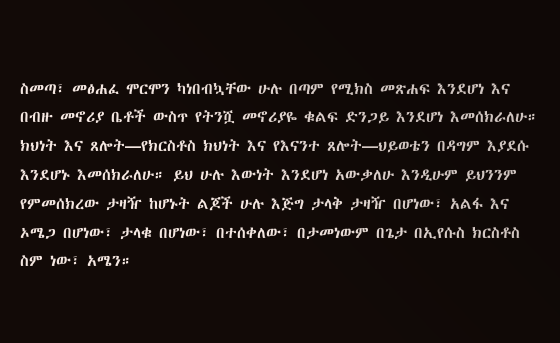ስመጣ፣ መፅሐፈ ሞርሞን ካነበብኳቸው ሁሉ በጣም የሚክስ መጽሐፍ እንደሆነ እና በብዙ መኖሪያ ቤቶች ውስጥ የትንሿ መኖሪያዬ ቁልፍ ድንጋይ እንደሆነ እመሰክራለሁ። ክህነት እና ጸሎት—የክርስቶስ ክህነት እና የእናንተ ጸሎት—ህይወቴን በዳግም እያደሱ እንደሆኑ እመሰክራለሁ። ይህ ሁሉ እውነት እንደሆነ አውቃለሁ እንዲሁም ይህንንም የምመሰክረው ታዛዥ ከሆኑት ልጆች ሁሉ እጅግ ታላቅ ታዛዥ በሆነው፣ አልፋ እና ኦሜጋ በሆነው፣ ታላቁ በሆነው፣ በተሰቀለው፣ በታመነውም በጌታ በኢየሱስ ክርስቶስ ስም ነው፣ አሜን።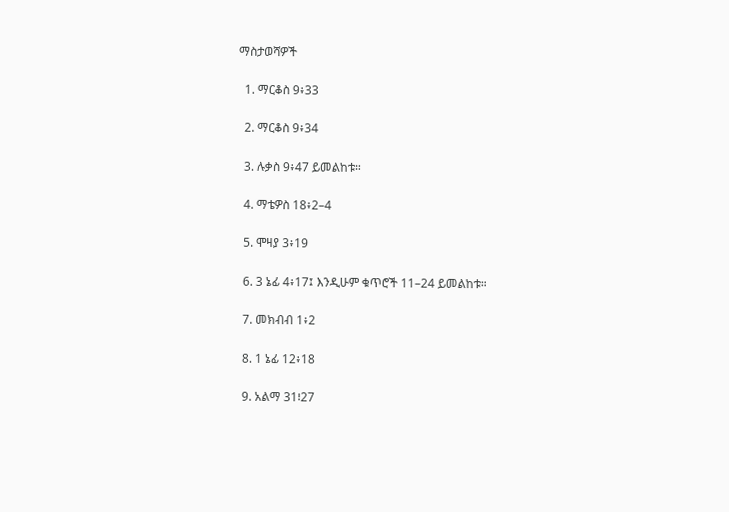ማስታወሻዎች

  1. ማርቆስ 9፥33

  2. ማርቆስ 9፥34

  3. ሉቃስ 9፥47 ይመልከቱ።

  4. ማቴዎስ 18፥2–4

  5. ሞዛያ 3፥19

  6. 3 ኔፊ 4፥17፤ እንዲሁም ቁጥሮች 11–24 ይመልከቱ።

  7. መክብብ 1፥2

  8. 1 ኔፊ 12፥18

  9. አልማ 31፧27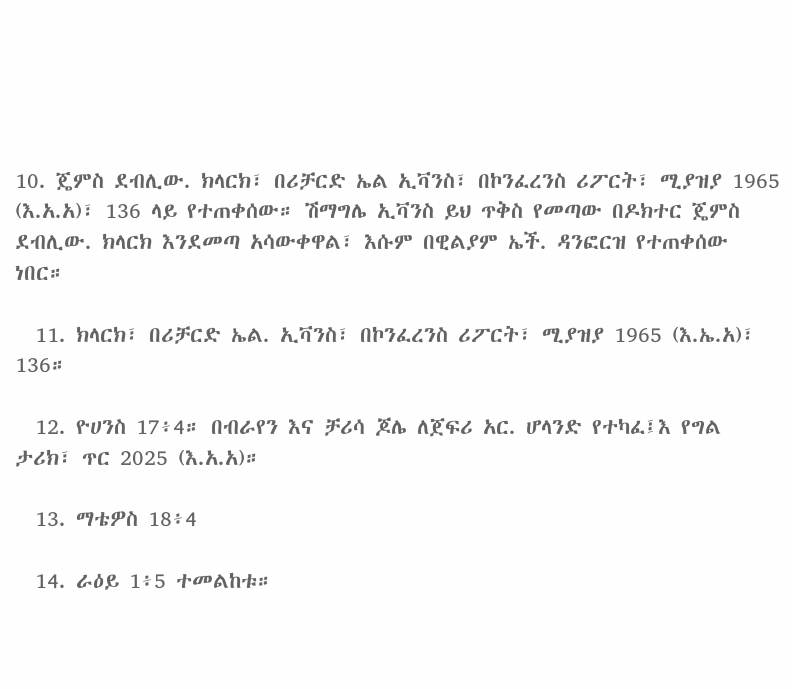10. ጄምስ ደብሊው. ክላርክ፣ በሪቻርድ ኤል ኢቫንስ፣ በኮንፈረንስ ሪፖርት፣ ሚያዝያ 1965 (እ.አ.አ)፣ 136 ላይ የተጠቀሰው። ሽማግሌ ኢቫንስ ይህ ጥቅስ የመጣው በዶክተር ጄምስ ደብሊው. ክላርክ እንደመጣ አሳውቀዋል፣ እሱም በዊልያም ኤች. ዳንፎርዝ የተጠቀሰው ነበር።

  11. ክላርክ፣ በሪቻርድ ኤል. ኢቫንስ፣ በኮንፈረንስ ሪፖርት፣ ሚያዝያ 1965 (እ.ኤ.አ)፣ 136።

  12. ዮሀንስ 17፥4። በብራየን እና ቻሪሳ ጆሌ ለጀፍሪ አር. ሆላንድ የተካፈ፤እ የግል ታሪክ፣ ጥር 2025 (እ.አ.አ)።

  13. ማቴዎስ 18፥4

  14. ራዕይ 1፥5 ተመልከቱ።